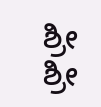ಶ್ರೀ ಶ್ರೀ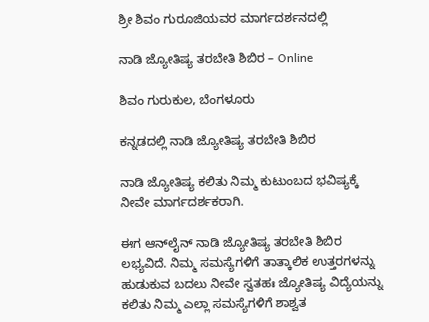ಶ್ರೀ ಶಿವಂ ಗುರೂಜಿಯವರ ಮಾರ್ಗದರ್ಶನದಲ್ಲಿ

ನಾಡಿ ಜ್ಯೋತಿಷ್ಯ ತರಬೇತಿ ಶಿಬಿರ – Online

ಶಿವಂ ಗುರುಕುಲ, ಬೆಂಗಳೂರು

ಕನ್ನಡದಲ್ಲಿ ನಾಡಿ ಜ್ಯೋತಿಷ್ಯ ತರಬೇತಿ ಶಿಬಿರ

ನಾಡಿ ಜ್ಯೋತಿಷ್ಯ ಕಲಿತು ನಿಮ್ಮ ಕುಟುಂಬದ ಭವಿಷ್ಯಕ್ಕೆ ನೀವೇ ಮಾರ್ಗದರ್ಶಕರಾಗಿ.

ಈಗ ಆನ್‌ಲೈನ್ ನಾಡಿ ಜ್ಯೋತಿಷ್ಯ ತರಬೇತಿ ಶಿಬಿರ ಲಭ್ಯವಿದೆ. ನಿಮ್ಮ ಸಮಸ್ಯೆಗಳಿಗೆ ತಾತ್ಕಾಲಿಕ ಉತ್ತರಗಳನ್ನು ಹುಡುಕುವ ಬದಲು ನೀವೇ ಸ್ವತಹಃ ಜ್ಯೋತಿಷ್ಯ ವಿದ್ಯೆಯನ್ನು ಕಲಿತು ನಿಮ್ಮ ಎಲ್ಲಾ ಸಮಸ್ಯೆಗಳಿಗೆ ಶಾಶ್ವತ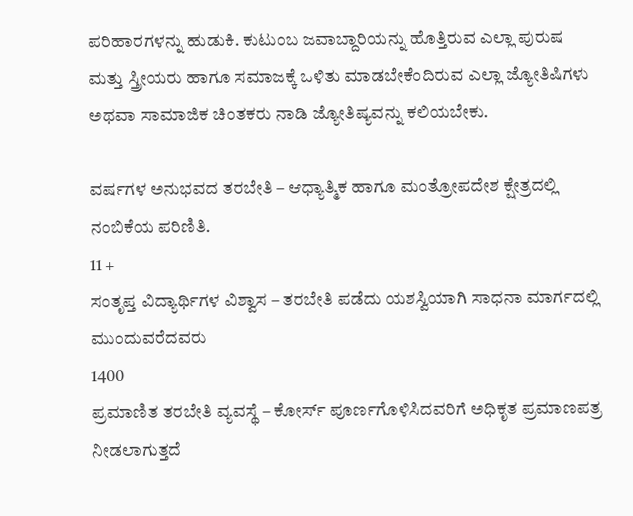ಪರಿಹಾರಗಳನ್ನು ಹುಡುಕಿ. ಕುಟುಂಬ ಜವಾಬ್ದಾರಿಯನ್ನು ಹೊತ್ತಿರುವ ಎಲ್ಲಾ ಪುರುಷ ಮತ್ತು ಸ್ತ್ರೀಯರು ಹಾಗೂ ಸಮಾಜಕ್ಕೆ ಒಳಿತು ಮಾಡಬೇಕೆಂದಿರುವ ಎಲ್ಲಾ ಜ್ಯೋತಿಷಿಗಳು ಅಥವಾ ಸಾಮಾಜಿಕ ಚಿಂತಕರು ನಾಡಿ ಜ್ಯೋತಿಷ್ಯವನ್ನು ಕಲಿಯಬೇಕು.

ವರ್ಷಗಳ ಅನುಭವದ ತರಬೇತಿ – ಆಧ್ಯಾತ್ಮಿಕ ಹಾಗೂ ಮಂತ್ರೋಪದೇಶ ಕ್ಷೇತ್ರದಲ್ಲಿ ನಂಬಿಕೆಯ ಪರಿಣಿತಿ.
11 +
ಸಂತೃಪ್ತ ವಿದ್ಯಾರ್ಥಿಗಳ ವಿಶ್ವಾಸ – ತರಬೇತಿ ಪಡೆದು ಯಶಸ್ವಿಯಾಗಿ ಸಾಧನಾ ಮಾರ್ಗದಲ್ಲಿ ಮುಂದುವರೆದವರು
1400
ಪ್ರಮಾಣಿತ ತರಬೇತಿ ವ್ಯವಸ್ಥೆ – ಕೋರ್ಸ್ ಪೂರ್ಣಗೊಳಿಸಿದವರಿಗೆ ಅಧಿಕೃತ ಪ್ರಮಾಣಪತ್ರ ನೀಡಲಾಗುತ್ತದೆ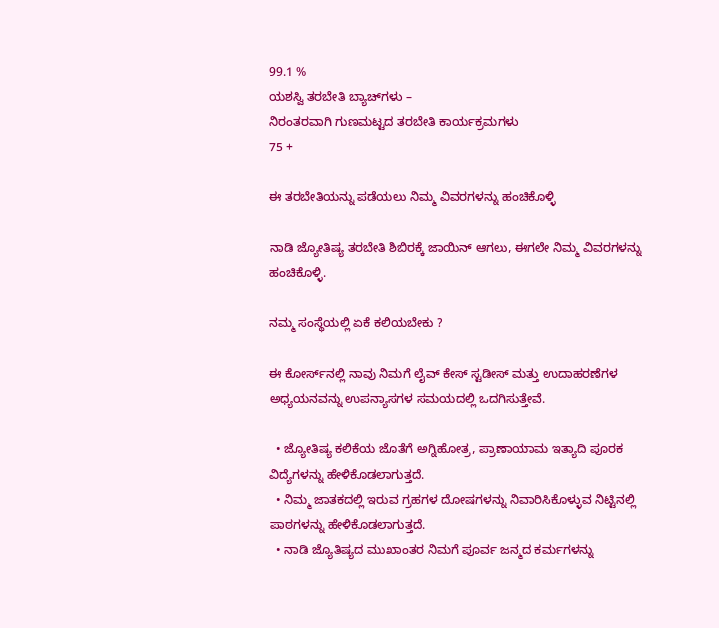99.1 %
ಯಶಸ್ವಿ ತರಬೇತಿ ಬ್ಯಾಚ್‌ಗಳು –
ನಿರಂತರವಾಗಿ ಗುಣಮಟ್ಟದ ತರಬೇತಿ ಕಾರ್ಯಕ್ರಮಗಳು
75 +

ಈ ತರಬೇತಿಯನ್ನು ಪಡೆಯಲು ನಿಮ್ಮ ವಿವರಗಳನ್ನು ಹಂಚಿಕೊಳ್ಳಿ

ನಾಡಿ ಜ್ಯೋತಿಷ್ಯ ತರಬೇತಿ ಶಿಬಿರಕ್ಕೆ ಜಾಯಿನ್ ಆಗಲು, ಈಗಲೇ ನಿಮ್ಮ ವಿವರಗಳನ್ನು ಹಂಚಿಕೊಳ್ಳಿ.

ನಮ್ಮ ಸಂಸ್ಥೆಯಲ್ಲಿ ಏಕೆ ಕಲಿಯಬೇಕು ?

ಈ ಕೋರ್ಸ್‌ನಲ್ಲಿ ನಾವು ನಿಮಗೆ ಲೈವ್ ಕೇಸ್ ಸ್ಟಡೀಸ್ ಮತ್ತು ಉದಾಹರಣೆಗಳ ಅಧ್ಯಯನವನ್ನು ಉಪನ್ಯಾಸಗಳ ಸಮಯದಲ್ಲಿ ಒದಗಿಸುತ್ತೇವೆ.

  • ಜ್ಯೋತಿಷ್ಯ ಕಲಿಕೆಯ ಜೊತೆಗೆ ಅಗ್ನಿಹೋತ್ರ, ಪ್ರಾಣಾಯಾಮ ಇತ್ಯಾದಿ ಪೂರಕ ವಿದ್ಯೆಗಳನ್ನು ಹೇಳಿಕೊಡಲಾಗುತ್ತದೆ.
  • ನಿಮ್ಮ ಜಾತಕದಲ್ಲಿ ಇರುವ ಗ್ರಹಗಳ ದೋಷಗಳನ್ನು ನಿವಾರಿಸಿಕೊಳ್ಳುವ ನಿಟ್ಟಿನಲ್ಲಿ ಪಾಠಗಳನ್ನು ಹೇಳಿಕೊಡಲಾಗುತ್ತದೆ.
  • ನಾಡಿ ಜ್ಯೊತಿಷ್ಯದ ಮುಖಾಂತರ ನಿಮಗೆ ಪೂರ್ವ ಜನ್ಮದ ಕರ್ಮಗಳನ್ನು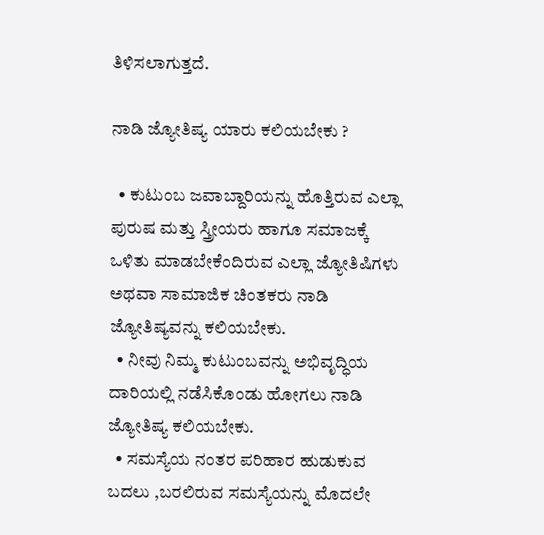ತಿಳಿಸಲಾಗುತ್ತದೆ.

ನಾಡಿ ಜ್ಯೋತಿಷ್ಯ ಯಾರು ಕಲಿಯಬೇಕು ?

  • ಕುಟುಂಬ ಜವಾಬ್ದಾರಿಯನ್ನು ಹೊತ್ತಿರುವ ಎಲ್ಲಾ ಪುರುಷ ಮತ್ತು ಸ್ತ್ರೀಯರು ಹಾಗೂ ಸಮಾಜಕ್ಕೆ ಒಳಿತು ಮಾಡಬೇಕೆಂದಿರುವ ಎಲ್ಲಾ ಜ್ಯೋತಿಷಿಗಳು ಅಥವಾ ಸಾಮಾಜಿಕ ಚಿಂತಕರು ನಾಡಿ ಜ್ಯೋತಿಷ್ಯವನ್ನು ಕಲಿಯಬೇಕು.
  • ನೀವು ನಿಮ್ಮ ಕುಟುಂಬವನ್ನು ಅಭಿವೃದ್ಧಿಯ ದಾರಿಯಲ್ಲಿ ನಡೆಸಿಕೊಂಡು ಹೋಗಲು ನಾಡಿ ಜ್ಯೋತಿಷ್ಯ ಕಲಿಯಬೇಕು.
  • ಸಮಸ್ಯೆಯ ನಂತರ ಪರಿಹಾರ ಹುಡುಕುವ ಬದಲು ,ಬರಲಿರುವ ಸಮಸ್ಯೆಯನ್ನು ಮೊದಲೇ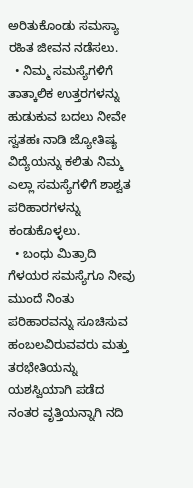ಅರಿತುಕೊಂಡು ಸಮಸ್ಯಾ ರಹಿತ ಜೀವನ ನಡೆಸಲು.
  • ನಿಮ್ಮ ಸಮಸ್ಯೆಗಳಿಗೆ ತಾತ್ಕಾಲಿಕ ಉತ್ತರಗಳನ್ನು ಹುಡುಕುವ ಬದಲು ನೀವೇ ಸ್ವತಹಃ ನಾಡಿ ಜ್ಯೋತಿಷ್ಯ ವಿದ್ಯೆಯನ್ನು ಕಲಿತು ನಿಮ್ಮ ಎಲ್ಲಾ ಸಮಸ್ಯೆಗಳಿಗೆ ಶಾಶ್ವತ ಪರಿಹಾರಗಳನ್ನು ಕಂಡುಕೊಳ್ಳಲು.
  • ಬಂಧು ಮಿತ್ರಾದಿ ಗೆಳಯರ ಸಮಸ್ಯೆಗೂ ನೀವು ಮುಂದೆ ನಿಂತು ಪರಿಹಾರವನ್ನು ಸೂಚಿಸುವ ಹಂಬಲವಿರುವವರು ಮತ್ತು ತರಭೇತಿಯನ್ನು ಯಶಸ್ವಿಯಾಗಿ ಪಡೆದ ನಂತರ ವೃತ್ತಿಯನ್ನಾಗಿ ನದಿ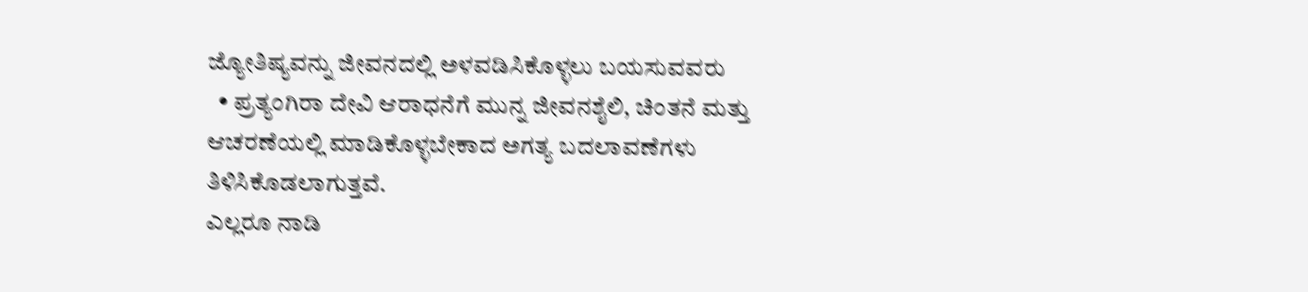ಜ್ಯೋತಿಷ್ಯವನ್ನು ಜೀವನದಲ್ಲಿ ಅಳವಡಿಸಿಕೊಳ್ಳಲು ಬಯಸುವವರು
  • ಪ್ರತ್ಯಂಗಿರಾ ದೇವಿ ಆರಾಧನೆಗೆ ಮುನ್ನ ಜೀವನಶೈಲಿ, ಚಿಂತನೆ ಮತ್ತು ಆಚರಣೆಯಲ್ಲಿ ಮಾಡಿಕೊಳ್ಳಬೇಕಾದ ಅಗತ್ಯ ಬದಲಾವಣೆಗಳು ತಿಳಿಸಿಕೊಡಲಾಗುತ್ತವೆ.
ಎಲ್ಲರೂ ನಾಡಿ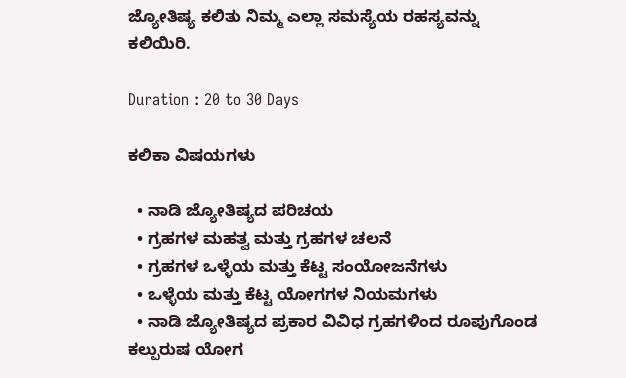ಜ್ಯೋತಿಷ್ಯ ಕಲಿತು ನಿಮ್ಮ ಎಲ್ಲಾ ಸಮಸ್ಯೆಯ ರಹಸ್ಯವನ್ನು ಕಲಿಯಿರಿ.

Duration : 20 to 30 Days

ಕಲಿಕಾ ವಿಷಯಗಳು

  • ನಾಡಿ ಜ್ಯೋತಿಷ್ಯದ ಪರಿಚಯ
  • ಗ್ರಹಗಳ ಮಹತ್ವ ಮತ್ತು ಗ್ರಹಗಳ ಚಲನೆ
  • ಗ್ರಹಗಳ ಒಳ್ಳೆಯ ಮತ್ತು ಕೆಟ್ಟ ಸಂಯೋಜನೆಗಳು
  • ಒಳ್ಳೆಯ ಮತ್ತು ಕೆಟ್ಟ ಯೋಗಗಳ ನಿಯಮಗಳು
  • ನಾಡಿ ಜ್ಯೋತಿಷ್ಯದ ಪ್ರಕಾರ ವಿವಿಧ ಗ್ರಹಗಳಿಂದ ರೂಪುಗೊಂಡ ಕಲ್ಪುರುಷ ಯೋಗ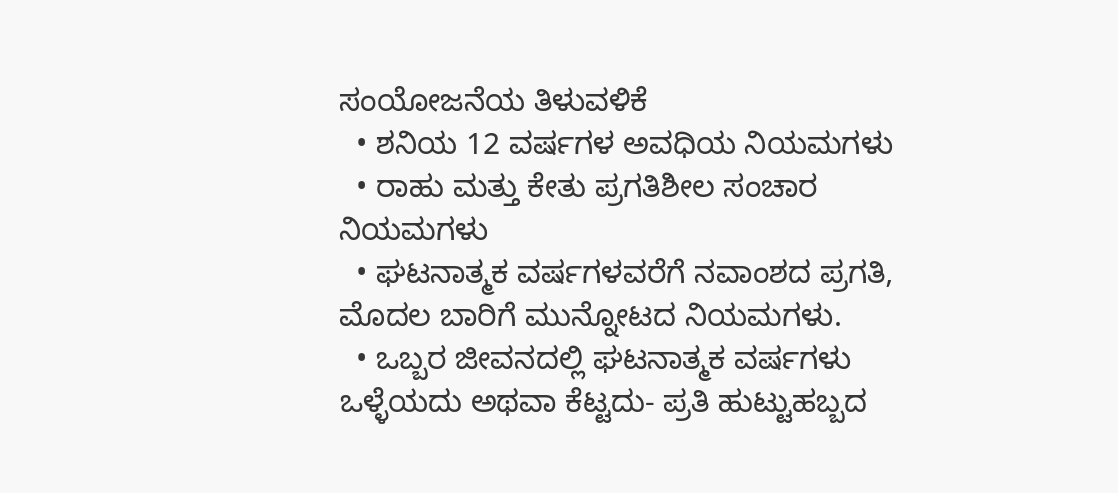ಸಂಯೋಜನೆಯ ತಿಳುವಳಿಕೆ
  • ಶನಿಯ 12 ವರ್ಷಗಳ ಅವಧಿಯ ನಿಯಮಗಳು
  • ರಾಹು ಮತ್ತು ಕೇತು ಪ್ರಗತಿಶೀಲ ಸಂಚಾರ ನಿಯಮಗಳು
  • ಘಟನಾತ್ಮಕ ವರ್ಷಗಳವರೆಗೆ ನವಾಂಶದ ಪ್ರಗತಿ, ಮೊದಲ ಬಾರಿಗೆ ಮುನ್ನೋಟದ ನಿಯಮಗಳು.
  • ಒಬ್ಬರ ಜೀವನದಲ್ಲಿ ಘಟನಾತ್ಮಕ ವರ್ಷಗಳು ಒಳ್ಳೆಯದು ಅಥವಾ ಕೆಟ್ಟದು- ಪ್ರತಿ ಹುಟ್ಟುಹಬ್ಬದ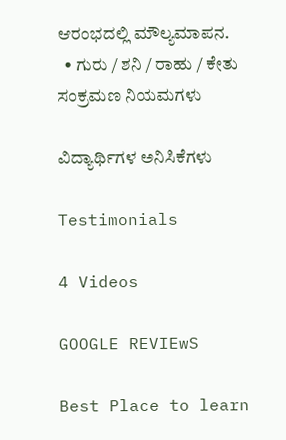ಆರಂಭದಲ್ಲಿ ಮೌಲ್ಯಮಾಪನ.
  • ಗುರು / ಶನಿ / ರಾಹು / ಕೇತು ಸಂಕ್ರಮಣ ನಿಯಮಗಳು

ವಿದ್ಯಾರ್ಥಿಗಳ ಅನಿಸಿಕೆಗಳು

Testimonials

4 Videos

GOOGLE REVIEwS

Best Place to learn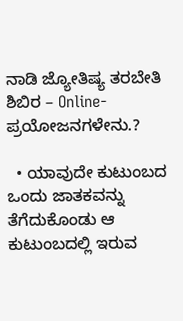ನಾಡಿ ಜ್ಯೋತಿಷ್ಯ ತರಬೇತಿ ಶಿಬಿರ – Online- ಪ್ರಯೋಜನಗಳೇನು.?

  • ಯಾವುದೇ ಕುಟುಂಬದ ಒಂದು ಜಾತಕವನ್ನು ತೆಗೆದುಕೊಂಡು ಆ ಕುಟುಂಬದಲ್ಲಿ ಇರುವ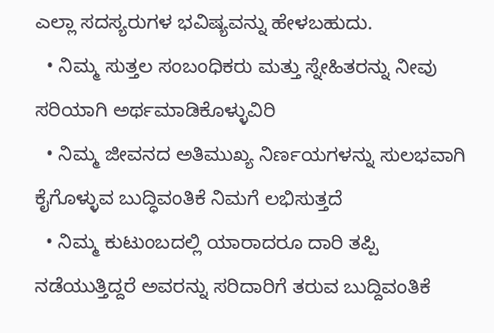ಎಲ್ಲಾ ಸದಸ್ಯರುಗಳ ಭವಿಷ್ಯವನ್ನು ಹೇಳಬಹುದು.
  • ನಿಮ್ಮ ಸುತ್ತಲ ಸಂಬಂಧಿಕರು ಮತ್ತು ಸ್ನೇಹಿತರನ್ನು ನೀವು ಸರಿಯಾಗಿ ಅರ್ಥಮಾಡಿಕೊಳ್ಳುವಿರಿ
  • ನಿಮ್ಮ ಜೀವನದ ಅತಿಮುಖ್ಯ ನಿರ್ಣಯಗಳನ್ನು ಸುಲಭವಾಗಿ ಕೈಗೊಳ್ಳುವ ಬುದ್ಧಿವಂತಿಕೆ ನಿಮಗೆ ಲಭಿಸುತ್ತದೆ
  • ನಿಮ್ಮ ಕುಟುಂಬದಲ್ಲಿ ಯಾರಾದರೂ ದಾರಿ ತಪ್ಪಿ ನಡೆಯುತ್ತಿದ್ದರೆ ಅವರನ್ನು ಸರಿದಾರಿಗೆ ತರುವ ಬುದ್ದಿವಂತಿಕೆ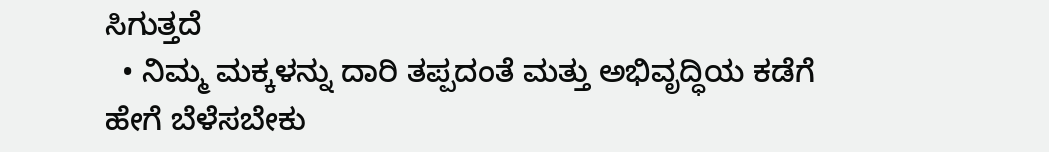ಸಿಗುತ್ತದೆ
  • ನಿಮ್ಮ ಮಕ್ಕಳನ್ನು ದಾರಿ ತಪ್ಪದಂತೆ ಮತ್ತು ಅಭಿವೃದ್ಧಿಯ ಕಡೆಗೆ ಹೇಗೆ ಬೆಳೆಸಬೇಕು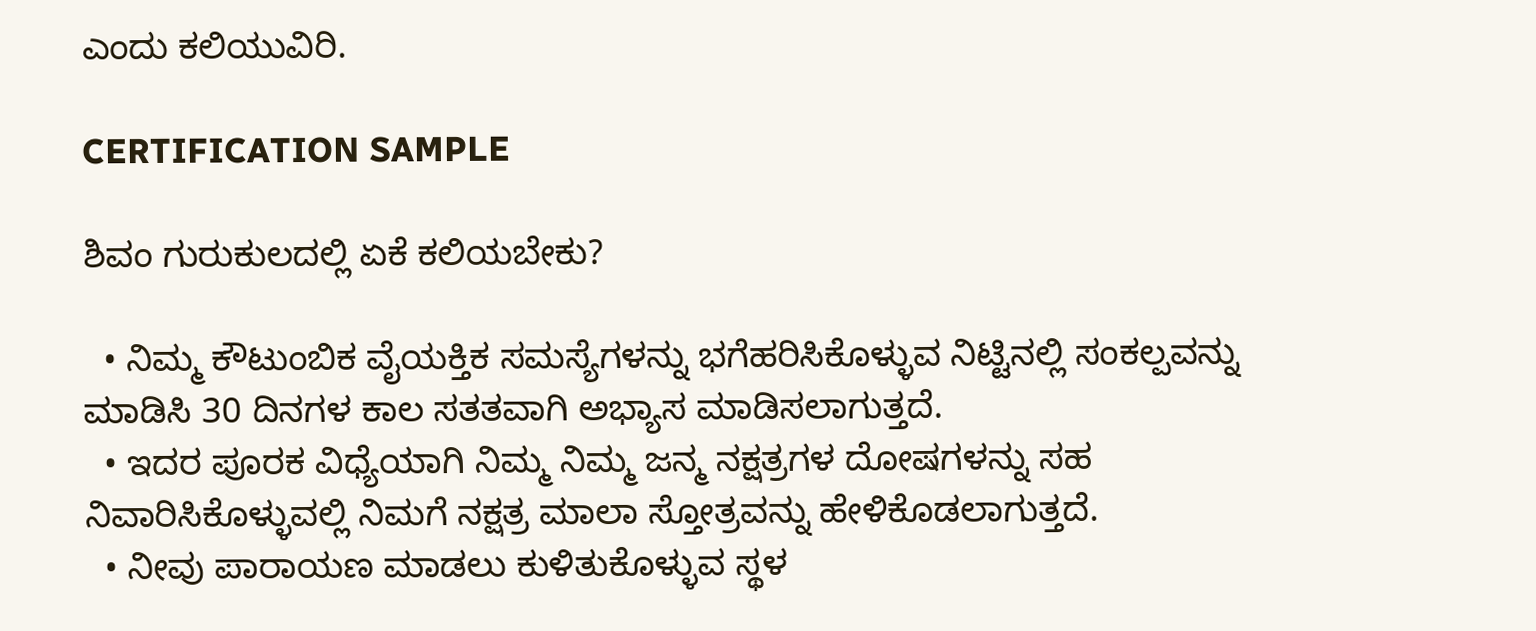ಎಂದು ಕಲಿಯುವಿರಿ.

CERTIFICATION SAMPLE

ಶಿವಂ ಗುರುಕುಲದಲ್ಲಿ ಏಕೆ ಕಲಿಯಬೇಕು?

  • ನಿಮ್ಮ ಕೌಟುಂಬಿಕ ವೈಯಕ್ತಿಕ ಸಮಸ್ಯೆಗಳನ್ನು ಭಗೆಹರಿಸಿಕೊಳ್ಳುವ ನಿಟ್ಟಿನಲ್ಲಿ ಸಂಕಲ್ಪವನ್ನು ಮಾಡಿಸಿ 30 ದಿನಗಳ ಕಾಲ ಸತತವಾಗಿ ಅಭ್ಯಾಸ ಮಾಡಿಸಲಾಗುತ್ತದೆ.
  • ಇದರ ಪೂರಕ ವಿಧ್ಯೆಯಾಗಿ ನಿಮ್ಮ ನಿಮ್ಮ ಜನ್ಮ ನಕ್ಷತ್ರಗಳ ದೋಷಗಳನ್ನು ಸಹ ನಿವಾರಿಸಿಕೊಳ್ಳುವಲ್ಲಿ ನಿಮಗೆ ನಕ್ಷತ್ರ ಮಾಲಾ ಸ್ತೋತ್ರವನ್ನು ಹೇಳಿಕೊಡಲಾಗುತ್ತದೆ.
  • ನೀವು ಪಾರಾಯಣ ಮಾಡಲು ಕುಳಿತುಕೊಳ್ಳುವ ಸ್ಥಳ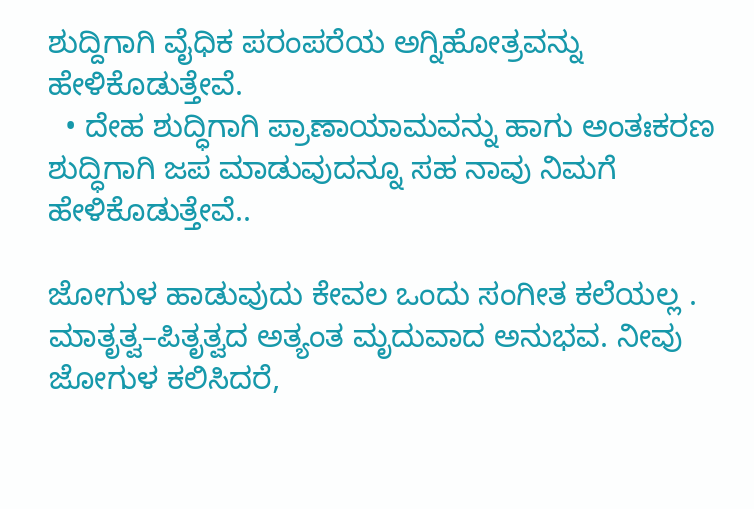ಶುದ್ದಿಗಾಗಿ ವೈಧಿಕ ಪರಂಪರೆಯ ಅಗ್ನಿಹೋತ್ರವನ್ನು ಹೇಳಿಕೊಡುತ್ತೇವೆ.
  • ದೇಹ ಶುದ್ಧಿಗಾಗಿ ಪ್ರಾಣಾಯಾಮವನ್ನು ಹಾಗು ಅಂತಃಕರಣ ಶುದ್ಧಿಗಾಗಿ ಜಪ ಮಾಡುವುದನ್ನೂ ಸಹ ನಾವು ನಿಮಗೆ ಹೇಳಿಕೊಡುತ್ತೇವೆ..

ಜೋಗುಳ ಹಾಡುವುದು ಕೇವಲ ಒಂದು ಸಂಗೀತ ಕಲೆಯಲ್ಲ . ಮಾತೃತ್ವ–ಪಿತೃತ್ವದ ಅತ್ಯಂತ ಮೃದುವಾದ ಅನುಭವ. ನೀವು ಜೋಗುಳ ಕಲಿಸಿದರೆ,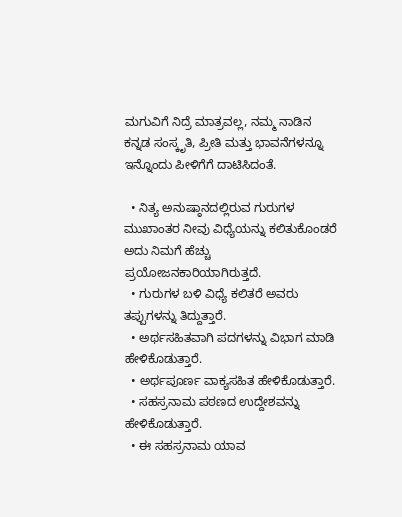ಮಗುವಿಗೆ ನಿದ್ರೆ ಮಾತ್ರವಲ್ಲ, ನಮ್ಮ ನಾಡಿನ ಕನ್ನಡ ಸಂಸ್ಕೃತಿ, ಪ್ರೀತಿ ಮತ್ತು ಭಾವನೆಗಳನ್ನೂ ಇನ್ನೊಂದು ಪೀಳಿಗೆಗೆ ದಾಟಿಸಿದಂತೆ.

  • ನಿತ್ಯ ಅನುಷ್ಠಾನದಲ್ಲಿರುವ ಗುರುಗಳ ಮುಖಾಂತರ ನೀವು ವಿಧ್ಯೆಯನ್ನು ಕಲಿತುಕೊಂಡರೆ ಅದು ನಿಮಗೆ ಹೆಚ್ಚು ಪ್ರಯೋಜನಕಾರಿಯಾಗಿರುತ್ತದೆ.
  • ಗುರುಗಳ ಬಳಿ ವಿಧ್ಯೆ ಕಲಿತರೆ ಅವರು ತಪ್ಪುಗಳನ್ನು ತಿದ್ದುತ್ತಾರೆ.
  • ಅರ್ಥಸಹಿತವಾಗಿ ಪದಗಳನ್ನು ವಿಭಾಗ ಮಾಡಿ ಹೇಳಿಕೊಡುತ್ತಾರೆ.
  • ಅರ್ಥಪೂರ್ಣ ವಾಕ್ಯಸಹಿತ ಹೇಳಿಕೊಡುತ್ತಾರೆ.
  • ಸಹಸ್ರನಾಮ ಪಠಣದ ಉದ್ದೇಶವನ್ನು ಹೇಳಿಕೊಡುತ್ತಾರೆ.
  • ಈ ಸಹಸ್ರನಾಮ ಯಾವ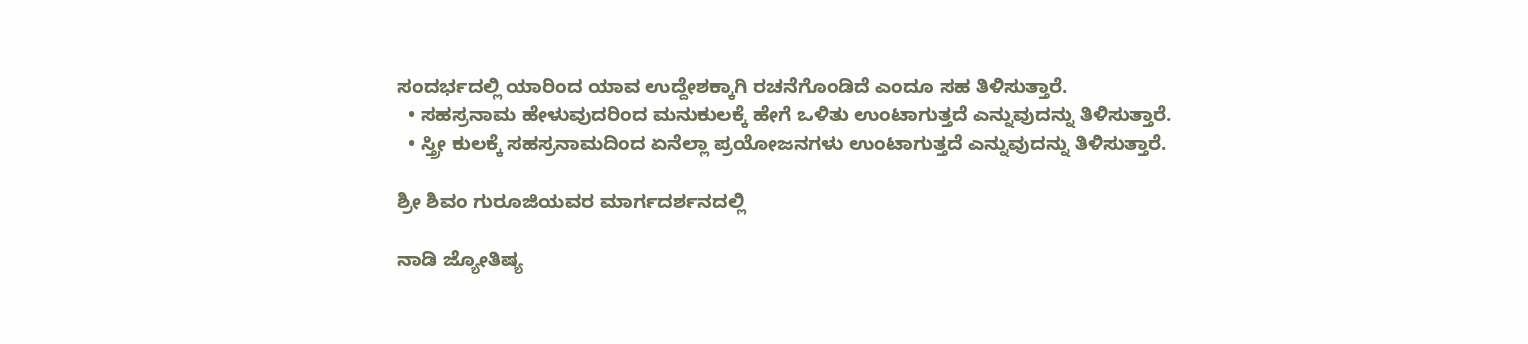ಸಂದರ್ಭದಲ್ಲಿ ಯಾರಿಂದ ಯಾವ ಉದ್ದೇಶಕ್ಕಾಗಿ ರಚನೆಗೊಂಡಿದೆ ಎಂದೂ ಸಹ ತಿಳಿಸುತ್ತಾರೆ.
  • ಸಹಸ್ರನಾಮ ಹೇಳುವುದರಿಂದ ಮನುಕುಲಕ್ಕೆ ಹೇಗೆ ಒಳಿತು ಉಂಟಾಗುತ್ತದೆ ಎನ್ನುವುದನ್ನು ತಿಳಿಸುತ್ತಾರೆ.
  • ಸ್ತ್ರೀ ಕುಲಕ್ಕೆ ಸಹಸ್ರನಾಮದಿಂದ ಏನೆಲ್ಲಾ ಪ್ರಯೋಜನಗಳು ಉಂಟಾಗುತ್ತದೆ ಎನ್ನುವುದನ್ನು ತಿಳಿಸುತ್ತಾರೆ.

ಶ್ರೀ ಶಿವಂ ಗುರೂಜಿಯವರ ಮಾರ್ಗದರ್ಶನದಲ್ಲಿ

ನಾಡಿ ಜ್ಯೋತಿಷ್ಯ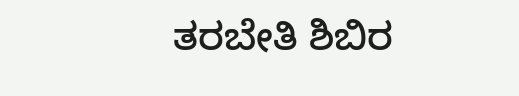ತರಬೇತಿ ಶಿಬಿರ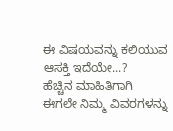ಈ ವಿಷಯವನ್ನು ಕಲಿಯುವ ಆಸಕ್ತಿ ಇದೆಯೇ...?
ಹೆಚ್ಚಿನ ಮಾಹಿತಿಗಾಗಿ ಈಗಲೇ ನಿಮ್ಮ ವಿವರಗಳನ್ನು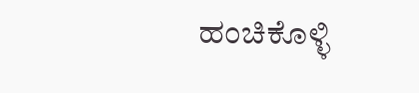ಹಂಚಿಕೊಳ್ಳಿ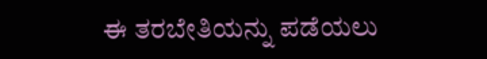ಈ ತರಬೇತಿಯನ್ನು ಪಡೆಯಲು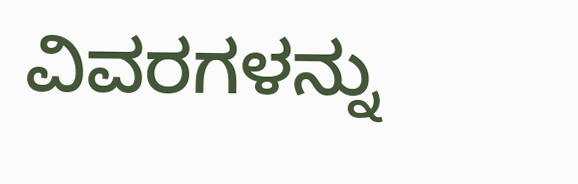ವಿವರಗಳನ್ನು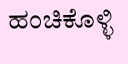ಹಂಚಿಕೊಳ್ಳಿ